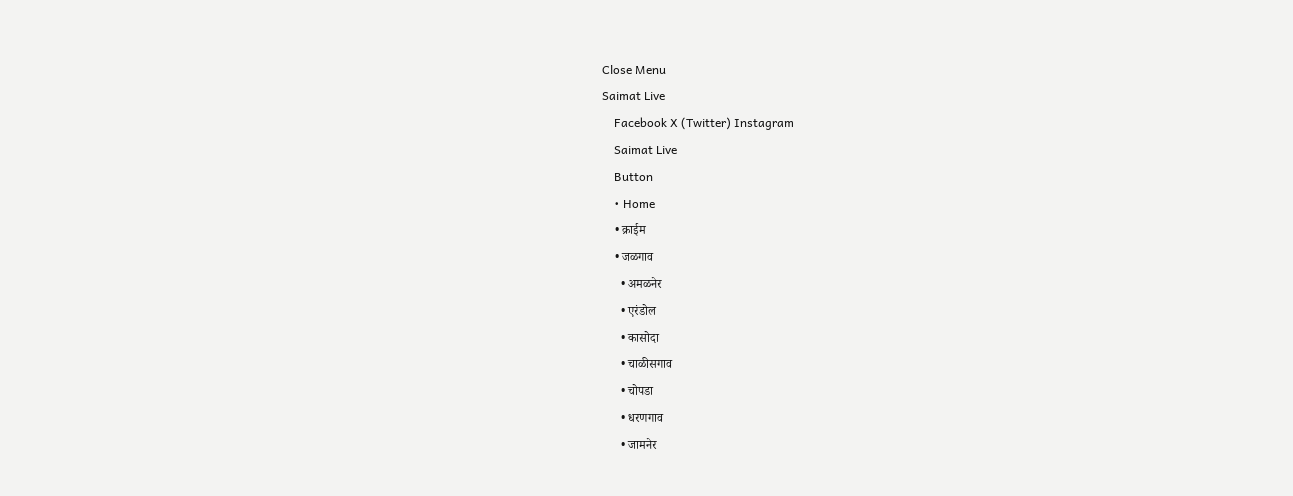Close Menu
Saimat Live
    Facebook X (Twitter) Instagram
    Saimat Live
    Button
    • Home
    • क्राईम
    • जळगाव
      • अमळनेर
      • एरंडोल
      • कासोदा
      • चाळीसगाव
      • चोपडा
      • धरणगाव
      • जामनेर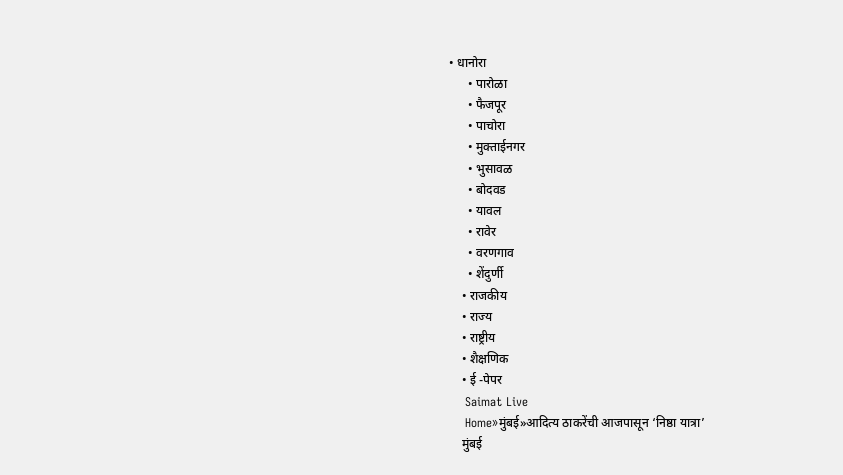• धानोरा
      • पारोळा
      • फैजपूर
      • पाचोरा
      • मुक्ताईनगर
      • भुसावळ
      • बोदवड
      • यावल
      • रावेर
      • वरणगाव
      • शेंदुर्णी
    • राजकीय
    • राज्य
    • राष्ट्रीय
    • शैक्षणिक
    • ई -पेपर
    Saimat Live
    Home»मुंबई»आदित्य ठाकरेंची आजपासून ‘निष्ठा यात्रा’
    मुंबई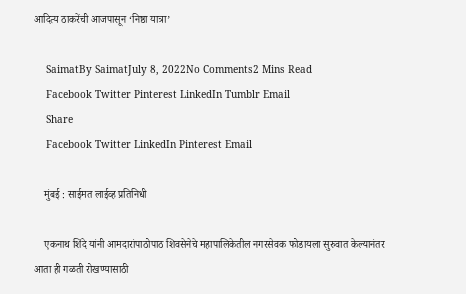आदित्य ठाकरेंची आजपासून ‘निष्ठा यात्रा’

    SaimatBy SaimatJuly 8, 2022No Comments2 Mins Read
    Facebook Twitter Pinterest LinkedIn Tumblr Email
    Share
    Facebook Twitter LinkedIn Pinterest Email

    मुंबई : साईमत लाईव्ह प्रतिनिधी

    एकनाथ शिंदे यांनी आमदारांपाठोपाठ शिवसेनेचे महापालिकेतील नगरसेवक फोडायला सुरुवात केल्यानंतर आता ही गळती रोखण्यासाठी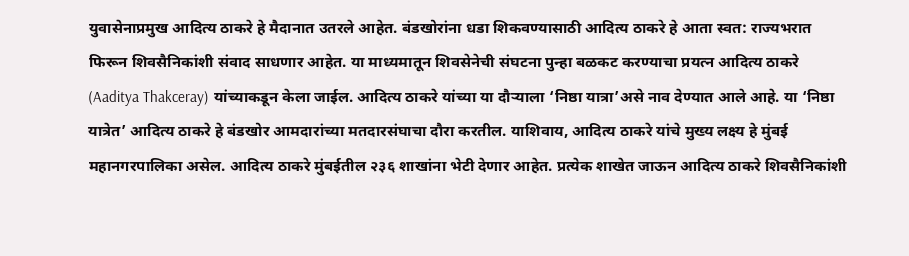युवासेनाप्रमुख आदित्य ठाकरे हे मैदानात उतरले आहेत. बंडखोरांना धडा शिकवण्यासाठी आदित्य ठाकरे हे आता स्वत: राज्यभरात फिरून शिवसैनिकांशी संवाद साधणार आहेत. या माध्यमातून शिवसेनेची संघटना पुन्हा बळकट करण्याचा प्रयत्न आदित्य ठाकरे (Aaditya Thakceray) यांच्याकडून केला जाईल. आदित्य ठाकरे यांच्या या दौऱ्याला ‘निष्ठा यात्रा’असे नाव देण्यात आले आहे. या ‘निष्ठा यात्रेत’ आदित्य ठाकरे हे बंडखोर आमदारांच्या मतदारसंघाचा दौरा करतील. याशिवाय, आदित्य ठाकरे यांचे मुख्य लक्ष्य हे मुंबई महानगरपालिका असेल. आदित्य ठाकरे मुंबईतील २३६ शाखांना भेटी देणार आहेत. प्रत्येक शाखेत जाऊन आदित्य ठाकरे शिवसैनिकांशी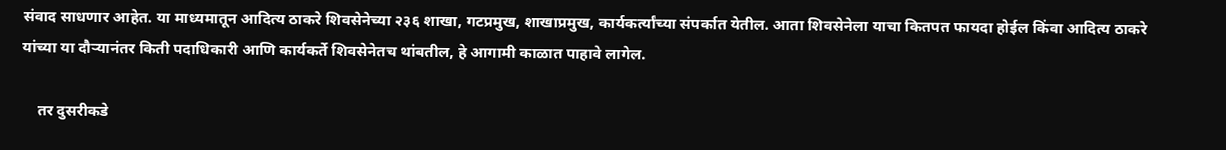संवाद साधणार आहेत. या माध्यमातून आदित्य ठाकरे शिवसेनेच्या २३६ शाखा, गटप्रमुख, शाखाप्रमुख, कार्यकर्त्यांच्या संपर्कात येतील. आता शिवसेनेला याचा कितपत फायदा होईल किंवा आदित्य ठाकरे यांच्या या दौऱ्यानंतर किती पदाधिकारी आणि कार्यकर्ते शिवसेनेतच थांबतील, हे आगामी काळात पाहावे लागेल.

    तर दुसरीकडे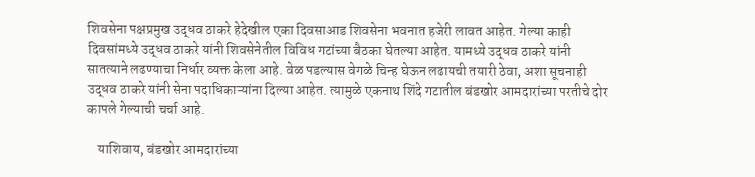शिवसेना पक्षप्रमुख उद्धव ठाकरे हेदेखील एका दिवसाआड शिवसेना भवनात हजेरी लावत आहेत. गेल्या काही दिवसांमध्ये उद्धव ठाकरे यांनी शिवसेनेतील विविध गटांच्या बैठका घेतल्या आहेत. यामध्ये उद्धव ठाकरे यांनी सातत्याने लढण्याचा निर्धार व्यक्त केला आहे. वेळ पडल्यास वेगळे चिन्ह घेऊन लढायची तयारी ठेवा, अशा सूचनाही उद्धव ठाकरे यांनी सेना पदाधिकाऱ्यांना दिल्या आहेत. त्यामुळे एकनाथ शिंदे गटातील बंडखोर आमदारांच्या परतीचे दोर कापले गेल्याची चर्चा आहे.

    याशिवाय, बंडखोर आमदारांच्या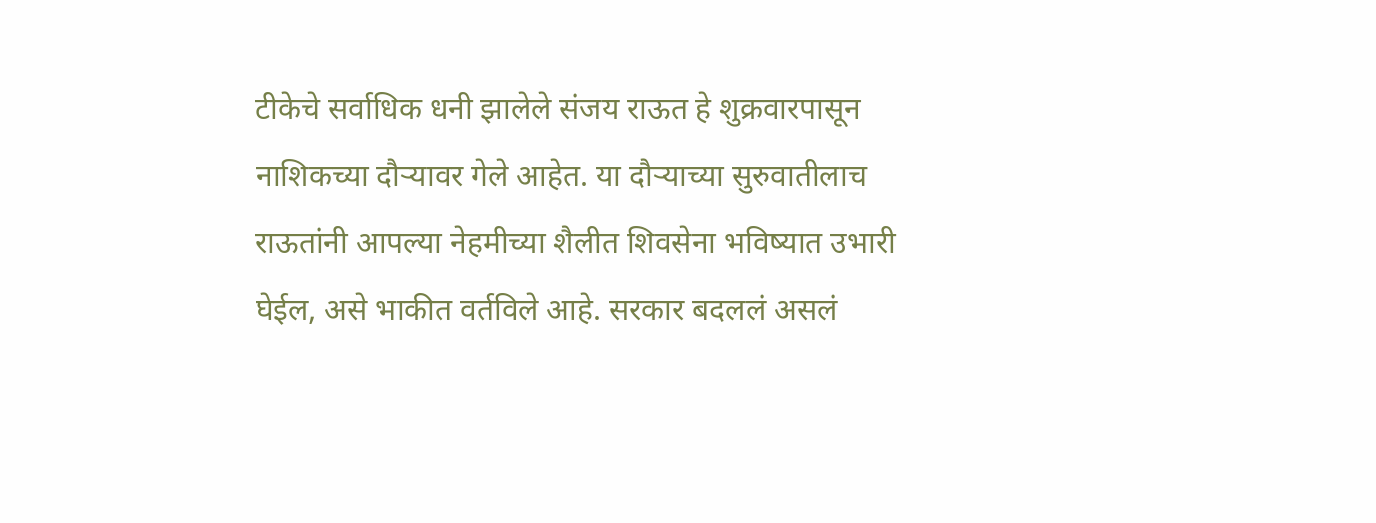टीकेचे सर्वाधिक धनी झालेले संजय राऊत हे शुक्रवारपासून नाशिकच्या दौऱ्यावर गेले आहेत. या दौऱ्याच्या सुरुवातीलाच राऊतांनी आपल्या नेहमीच्या शैलीत शिवसेना भविष्यात उभारी घेईल, असे भाकीत वर्तविले आहे. सरकार बदललं असलं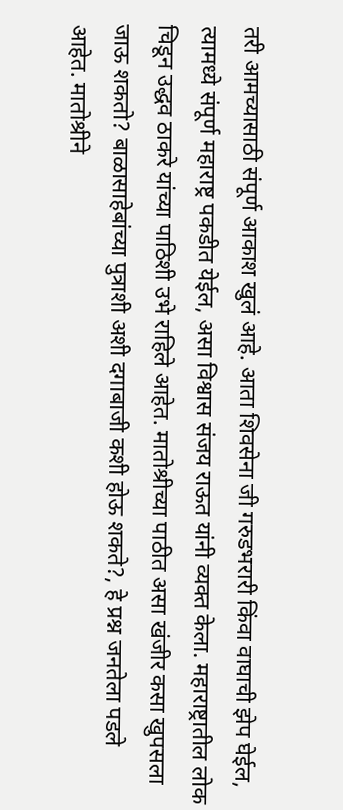तरी आमच्यासाठी संपूर्ण आकाश खुलं आहे. आता शिवसेना जी गरुडभरारी किंवा वाघाची झेप घेईल, त्यामध्ये संपूर्ण महाराष्ट्र पकडीत येईल, असा विश्वास संजय राऊत यांनी व्यक्त केला. महाराष्ट्रातील लोक चिडून उद्धव ठाकरे यांच्या पाठिशी उभे राहिले आहेत. मातोश्रीच्या पाठीत असा खंजीर कसा खुपसला जाऊ शकतो? बाळासाहेबांच्या पुत्राशी अशी दगाबाजी कशी होऊ शकते?, हे प्रश्न जनतेला पडले आहेत. मातोश्रीने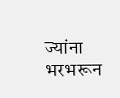ज्यांना भरभरून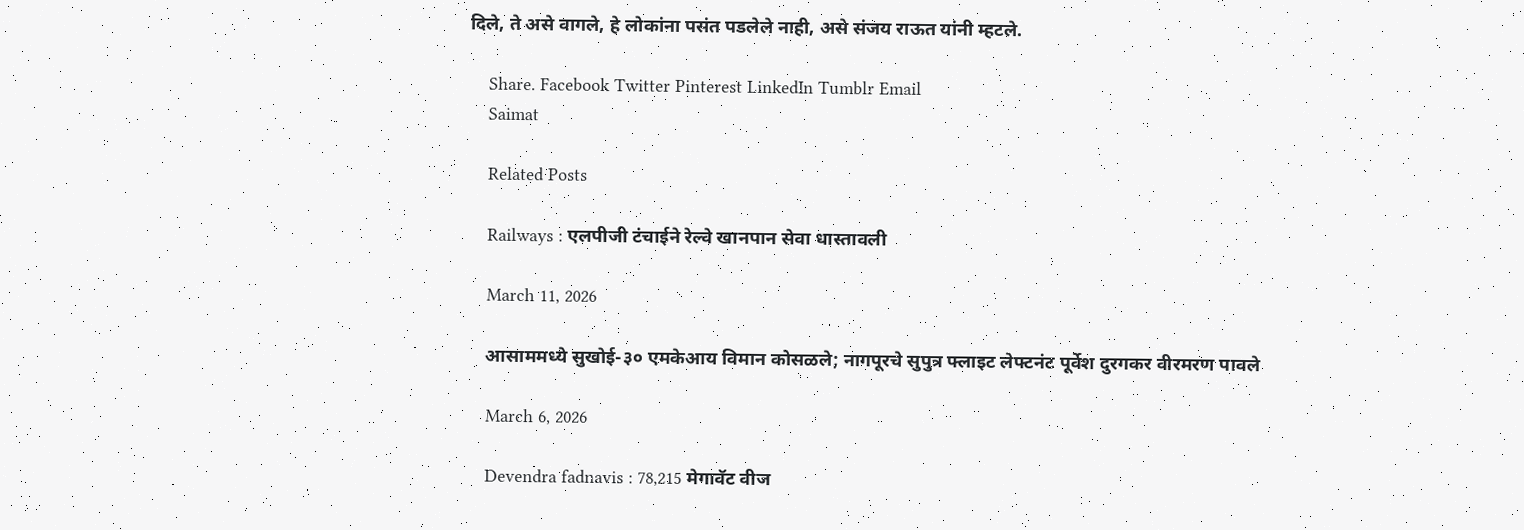दिले, ते असे वागले, हे लोकांना पसंत पडलेले नाही, असे संजय राऊत यांनी म्हटले.

    Share. Facebook Twitter Pinterest LinkedIn Tumblr Email
    Saimat

    Related Posts

    Railways : एलपीजी टंचाईने रेल्वे खानपान सेवा धास्तावली

    March 11, 2026

    आसाममध्ये सुखोई-३० एमकेआय विमान कोसळले; नागपूरचे सुपुत्र फ्लाइट लेफ्टनंट पूर्वेश दुरगकर वीरमरण पावले

    March 6, 2026

    Devendra fadnavis : 78,215 मेगावॅट वीज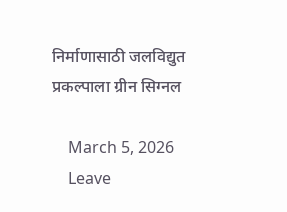निर्माणासाठी जलविद्युत प्रकल्पाला ग्रीन सिग्नल

    March 5, 2026
    Leave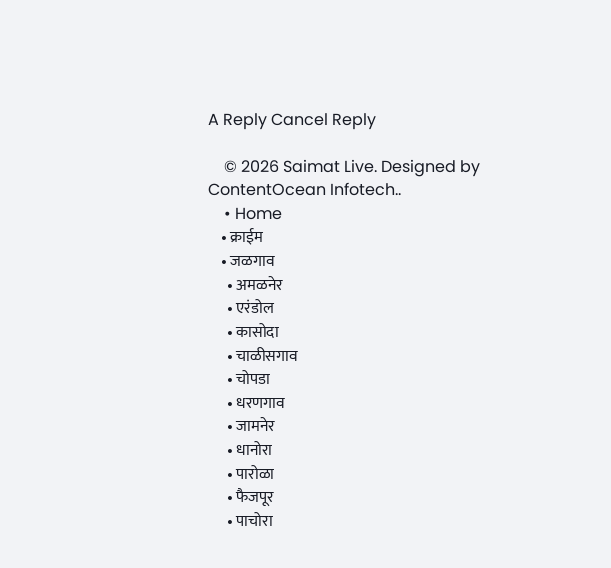A Reply Cancel Reply

    © 2026 Saimat Live. Designed by ContentOcean Infotech..
    • Home
    • क्राईम
    • जळगाव
      • अमळनेर
      • एरंडोल
      • कासोदा
      • चाळीसगाव
      • चोपडा
      • धरणगाव
      • जामनेर
      • धानोरा
      • पारोळा
      • फैजपूर
      • पाचोरा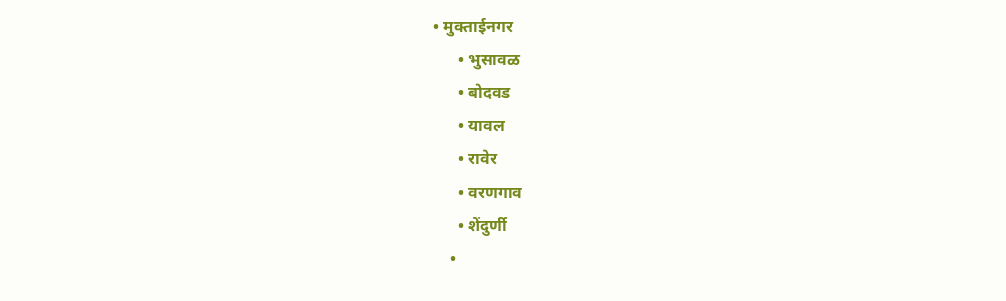• मुक्ताईनगर
      • भुसावळ
      • बोदवड
      • यावल
      • रावेर
      • वरणगाव
      • शेंदुर्णी
    •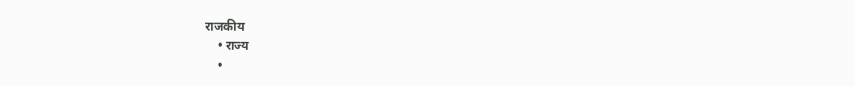राजकीय
    • राज्य
    •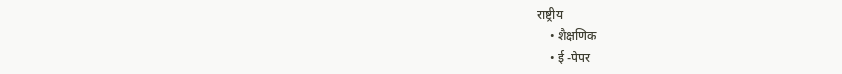राष्ट्रीय
    • शैक्षणिक
    • ई -पेपर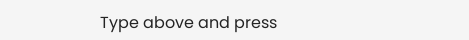Type above and press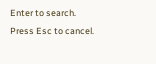Enter to search. Press Esc to cancel.